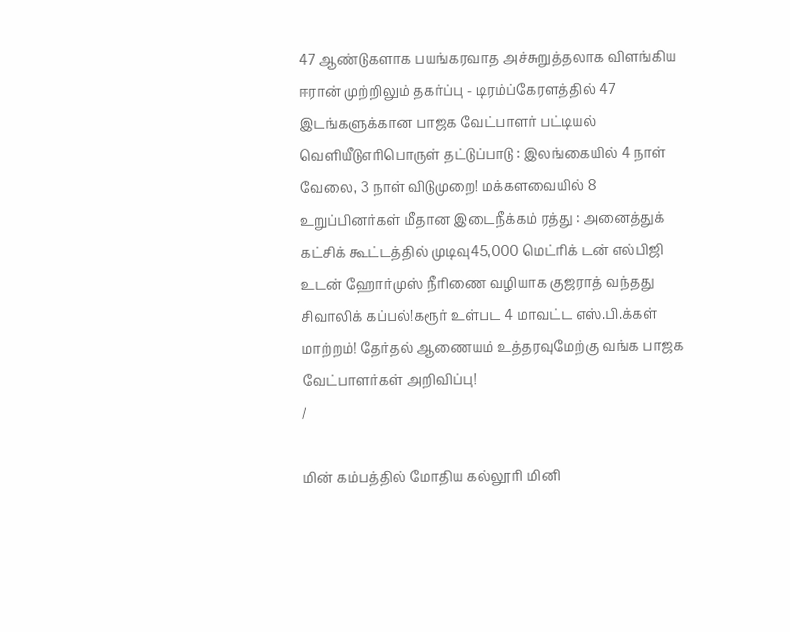47 ஆண்டுகளாக பயங்கரவாத அச்சுறுத்தலாக விளங்கிய ஈரான் முற்றிலும் தகர்ப்பு - டிரம்ப்கேரளத்தில் 47 இடங்களுக்கான பாஜக வேட்பாளர் பட்டியல் வெளியீடுஎரிபொருள் தட்டுப்பாடு : இலங்கையில் 4 நாள் வேலை, 3 நாள் விடுமுறை! மக்களவையில் 8 உறுப்பினர்கள் மீதான இடைநீக்கம் ரத்து : அனைத்துக் கட்சிக் கூட்டத்தில் முடிவு45,000 மெட்ரிக் டன் எல்பிஜி உடன் ஹோர்முஸ் நீரிணை வழியாக குஜராத் வந்தது சிவாலிக் கப்பல்!கரூர் உள்பட 4 மாவட்ட எஸ்.பி.க்கள் மாற்றம்! தேர்தல் ஆணையம் உத்தரவுமேற்கு வங்க பாஜக வேட்பாளர்கள் அறிவிப்பு!
/

மின் கம்பத்தில் மோதிய கல்லூரி மினி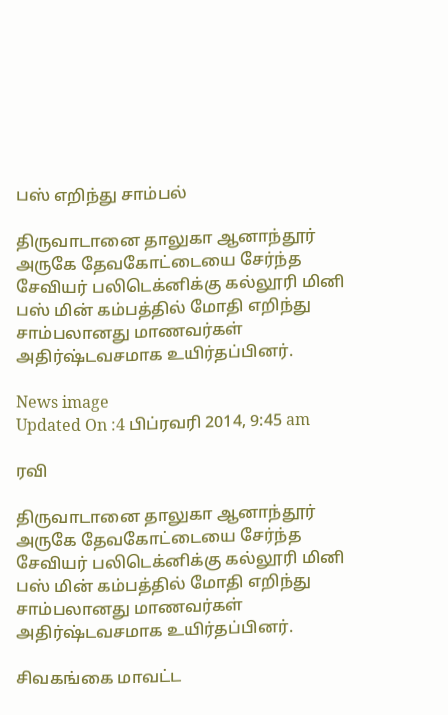பஸ் எறிந்து சாம்பல்

திருவாடானை தாலுகா ஆனாந்தூர் அருகே தேவகோட்டையை சேர்ந்த சேவியர் பலிடெக்னிக்கு கல்லூரி மினி பஸ் மின் கம்பத்தில் மோதி எறிந்து சாம்பலானது மாணவர்கள் அதிர்ஷ்டவசமாக உயிர்தப்பினர்.

News image
Updated On :4 பிப்ரவரி 2014, 9:45 am

ரவி

திருவாடானை தாலுகா ஆனாந்தூர் அருகே தேவகோட்டையை சேர்ந்த சேவியர் பலிடெக்னிக்கு கல்லூரி மினி பஸ் மின் கம்பத்தில் மோதி எறிந்து சாம்பலானது மாணவர்கள் அதிர்ஷ்டவசமாக உயிர்தப்பினர்.

சிவகங்கை மாவட்ட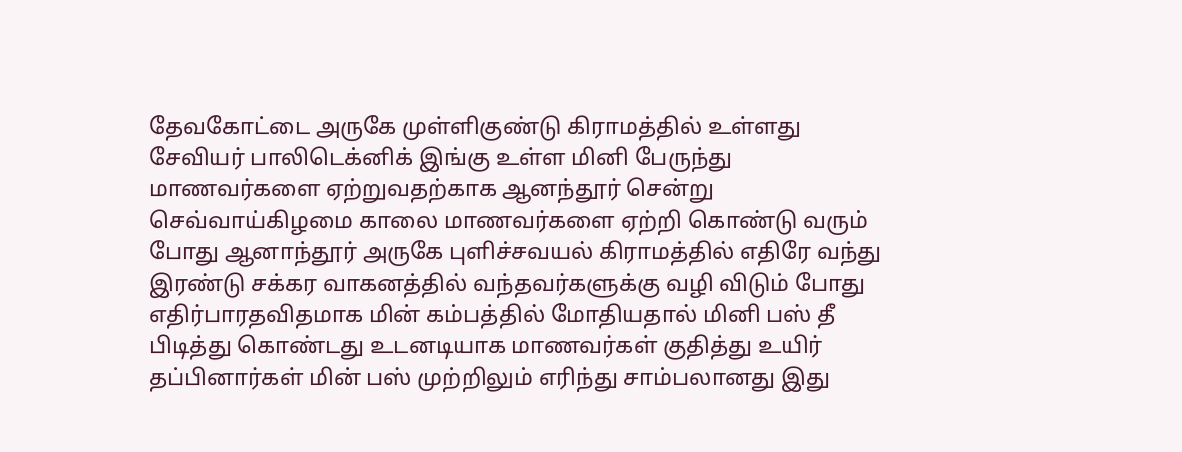தேவகோட்டை அருகே முள்ளிகுண்டு கிராமத்தில் உள்ளது சேவியர் பாலிடெக்னிக் இங்கு உள்ள மினி பேருந்து மாணவர்களை ஏற்றுவதற்காக ஆனந்தூர் சென்று செவ்வாய்கிழமை காலை மாணவர்களை ஏற்றி கொண்டு வரும் போது ஆனாந்தூர் அருகே புளிச்சவயல் கிராமத்தில் எதிரே வந்து இரண்டு சக்கர வாகனத்தில் வந்தவர்களுக்கு வழி விடும் போது எதிர்பாரதவிதமாக மின் கம்பத்தில் மோதியதால் மினி பஸ் தீ பிடித்து கொண்டது உடனடியாக மாணவர்கள் குதித்து உயிர் தப்பினார்கள் மின் பஸ் முற்றிலும் எரிந்து சாம்பலானது இது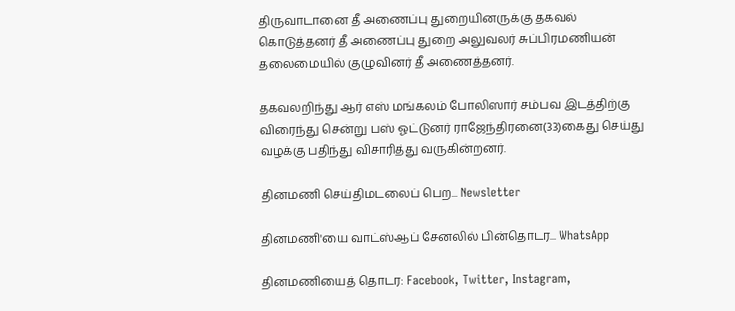திருவாடானை தீ அணைப்பு துறையினருக்கு தகவல் கொடுத்தனர் தீ அணைப்பு துறை அலுவலர் சுப்பிரமணியன் தலைமையில் குழுவினர் தீ அணைத்தனர்.

தகவலறிந்து ஆர் எஸ் மங்கலம் போலிஸார் சம்பவ இடத்திற்கு விரைந்து சென்று பஸ் ஓட்டுனர் ராஜேந்திரனை(33)கைது செய்து வழக்கு பதிந்து விசாரித்து வருகின்றனர்.

தினமணி செய்திமடலைப் பெற... Newsletter

தினமணி'யை வாட்ஸ்ஆப் சேனலில் பின்தொடர... WhatsApp

தினமணியைத் தொடர: Facebook, Twitter, Instagram,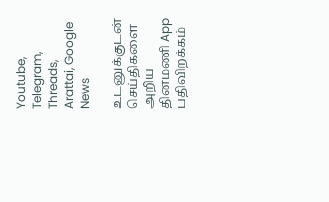Youtube, Telegram, Threads, Arattai, Google News

உடனுக்குடன் செய்திகளை அறிய தினமணி App பதிவிறக்கம்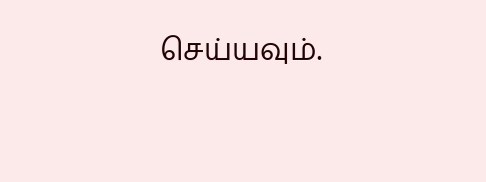செய்யவும்.